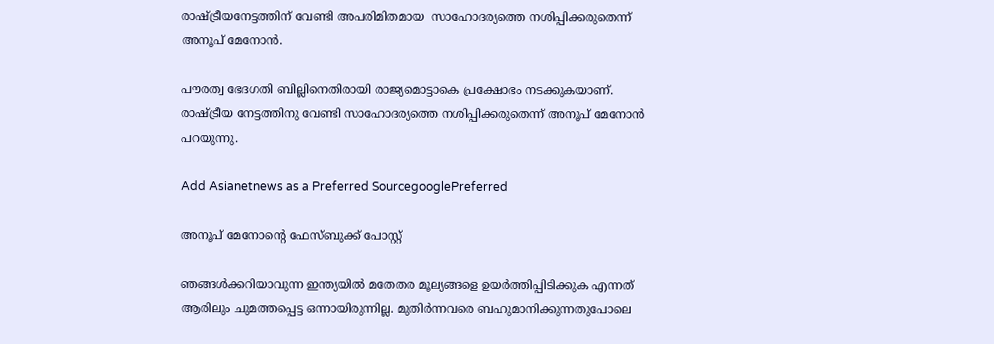രാഷ്ട്രീയനേട്ടത്തിന് വേണ്ടി അപരിമിതമായ  സാഹോദര്യത്തെ നശിപ്പിക്കരുതെന്ന് അനൂപ് മേനോൻ.

പൗരത്വ ഭേദഗതി ബില്ലിനെതിരായി രാജ്യമൊട്ടാകെ പ്രക്ഷോഭം നടക്കുകയാണ്. രാഷ്‍ട്രീയ നേട്ടത്തിനു വേണ്ടി സാഹോദര്യത്തെ നശിപ്പിക്കരുതെന്ന് അനൂപ് മേനോൻ പറയുന്നു.

Add Asianetnews as a Preferred SourcegooglePreferred

അനൂപ് മേനോന്റെ ഫേസ്ബുക്ക് പോസ്റ്റ്

ഞങ്ങൾക്കറിയാവുന്ന ഇന്ത്യയിൽ മതേതര മൂല്യങ്ങളെ ഉയര്‍ത്തിപ്പിടിക്കുക എന്നത് ആരിലും ചുമത്തപ്പെട്ട ഒന്നായിരുന്നില്ല. മുതിര്‍ന്നവരെ ബഹുമാനിക്കുന്നതുപോലെ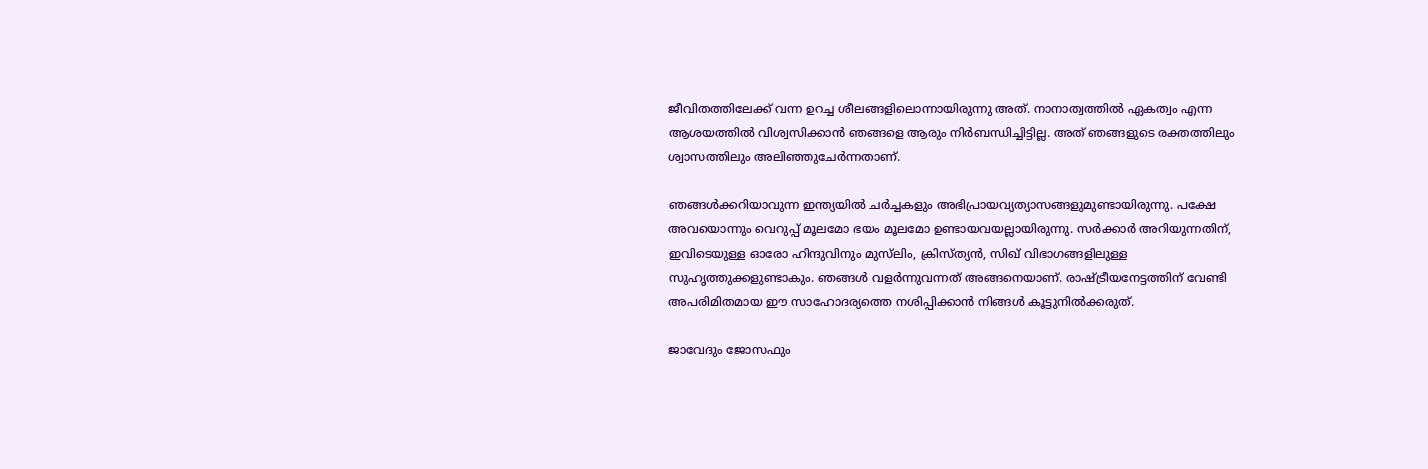ജീവിതത്തിലേക്ക് വന്ന ഉറച്ച ശീലങ്ങളിലൊന്നായിരുന്നു അത്. നാനാത്വത്തിൽ ഏകത്വം എന്ന ആശയത്തിൽ വിശ്വസിക്കാൻ ഞങ്ങളെ ആരും നിർബന്ധിച്ചിട്ടില്ല. അത് ഞങ്ങളുടെ രക്തത്തിലും ശ്വാസത്തിലും അലിഞ്ഞുചേർന്നതാണ്.

ഞങ്ങൾക്കറിയാവുന്ന ഇന്ത്യയിൽ ചർച്ചകളും അഭിപ്രായവ്യത്യാസങ്ങളുമുണ്ടായിരുന്നു. പക്ഷേ അവയൊന്നും വെറുപ്പ് മൂലമോ ഭയം മൂലമോ ഉണ്ടായവയല്ലായിരുന്നു. സർക്കാർ അറിയുന്നതിന്, ഇവിടെയുള്ള ഓരോ ഹിന്ദുവിനും മുസ്‌ലിം, ക്രിസ്ത്യൻ, സിഖ് വിഭാഗങ്ങളിലുള്ള സുഹൃത്തുക്കളുണ്ടാകും. ഞങ്ങൾ വളർന്നുവന്നത് അങ്ങനെയാണ്. രാഷ്ട്രീയനേട്ടത്തിന് വേണ്ടി അപരിമിതമായ ഈ സാഹോദര്യത്തെ നശിപ്പിക്കാൻ നിങ്ങൾ കൂട്ടുനിൽക്കരുത്.

ജാവേദും ജോസഫും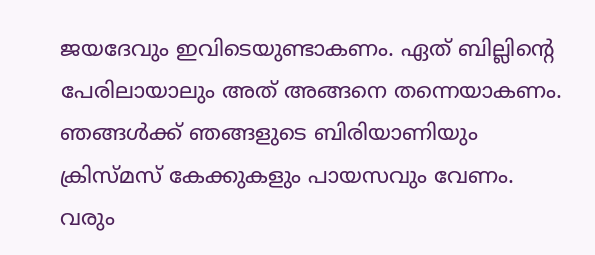ജയദേവും ഇവിടെയുണ്ടാകണം. ഏത് ബില്ലിന്റെ പേരിലായാലും അത് അങ്ങനെ തന്നെയാകണം. ഞങ്ങൾക്ക് ഞങ്ങളുടെ ബിരിയാണിയും ക്രിസ്‍മസ് കേക്കുകളും പായസവും വേണം. വരും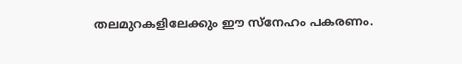തലമുറകളിലേക്കും ഈ സ്നേഹം പകരണം.